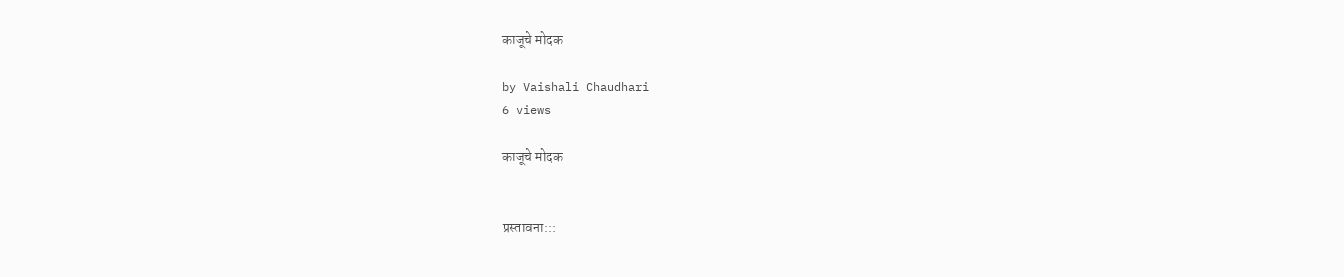काजूचे मोदक

by Vaishali Chaudhari
6 views

काजूचे मोदक


प्रस्तावना:::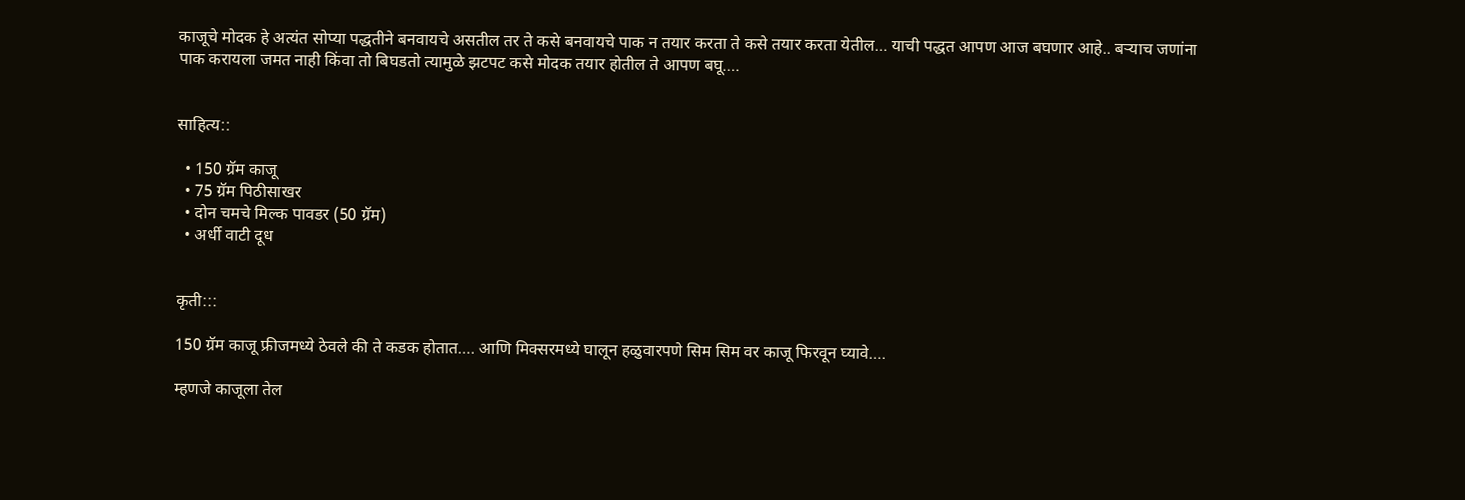काजूचे मोदक हे अत्यंत सोप्या पद्धतीने बनवायचे असतील तर ते कसे बनवायचे पाक न तयार करता ते कसे तयार करता येतील… याची पद्धत आपण आज बघणार आहे.. बऱ्याच जणांना पाक करायला जमत नाही किंवा तो बिघडतो त्यामुळे झटपट कसे मोदक तयार होतील ते आपण बघू….


साहित्य::

  • 150 ग्रॅम काजू
  • 75 ग्रॅम पिठीसाखर
  • दोन चमचे मिल्क पावडर (50 ग्रॅम)
  • अर्धी वाटी दूध


कृती:::

150 ग्रॅम काजू फ्रीजमध्ये ठेवले की ते कडक होतात…. आणि मिक्सरमध्ये घालून हळुवारपणे सिम सिम वर काजू फिरवून घ्यावे….

म्हणजे काजूला तेल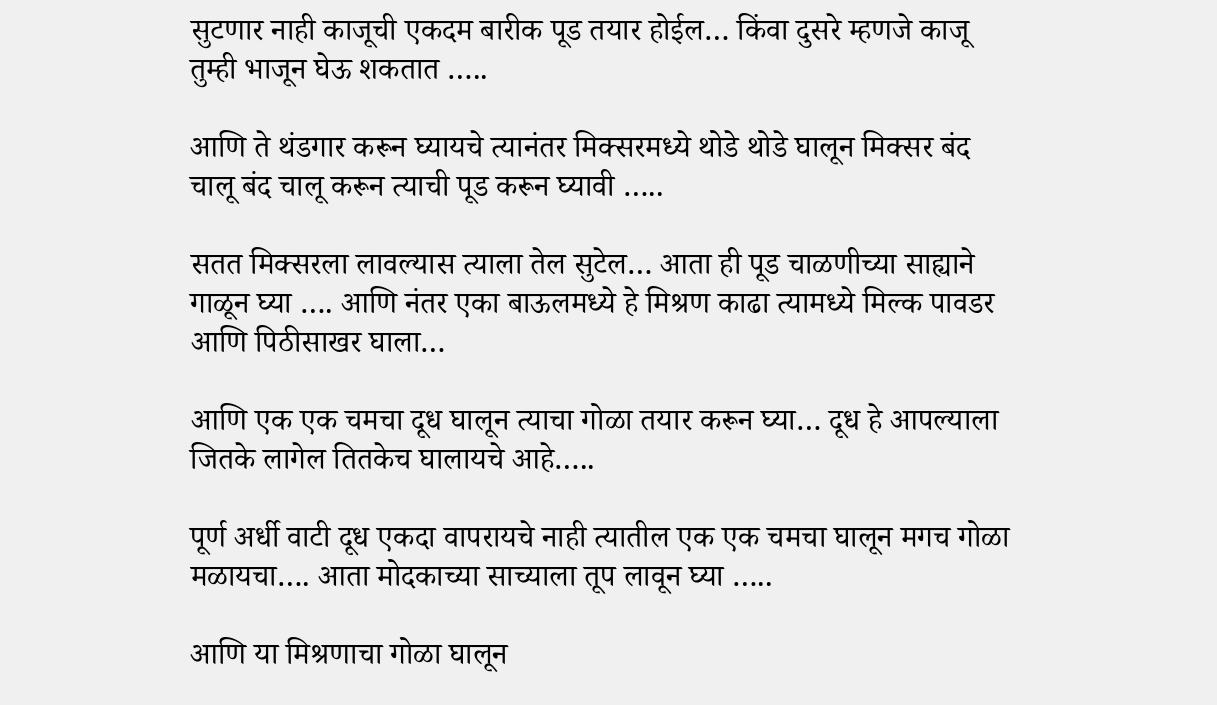सुटणार नाही काजूची एकदम बारीक पूड तयार होईल… किंवा दुसरे म्हणजे काजू तुम्ही भाजून घेऊ शकतात …..

आणि ते थंडगार करून घ्यायचे त्यानंतर मिक्सरमध्ये थोडे थोडे घालून मिक्सर बंद चालू बंद चालू करून त्याची पूड करून घ्यावी …..

सतत मिक्सरला लावल्यास त्याला तेल सुटेल… आता ही पूड चाळणीच्या साह्याने गाळून घ्या …. आणि नंतर एका बाऊलमध्ये हे मिश्रण काढा त्यामध्ये मिल्क पावडर आणि पिठीसाखर घाला…

आणि एक एक चमचा दूध घालून त्याचा गोळा तयार करून घ्या… दूध हे आपल्याला जितके लागेल तितकेच घालायचे आहे…..

पूर्ण अर्धी वाटी दूध एकदा वापरायचे नाही त्यातील एक एक चमचा घालून मगच गोळा मळायचा…. आता मोदकाच्या साच्याला तूप लावून घ्या …..

आणि या मिश्रणाचा गोळा घालून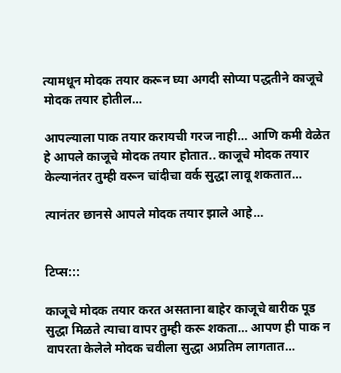त्यामधून मोदक तयार करून घ्या अगदी सोप्या पद्धतीने काजूचे मोदक तयार होतील…

आपल्याला पाक तयार करायची गरज नाही… आणि कमी वेळेत हे आपले काजूचे मोदक तयार होतात.. काजूचे मोदक तयार केल्यानंतर तुम्ही वरून चांदीचा वर्क सुद्धा लावू शकतात…

त्यानंतर छानसे आपले मोदक तयार झाले आहे…


टिप्स:::

काजूचे मोदक तयार करत असताना बाहेर काजूचे बारीक पूड सुद्धा मिळते त्याचा वापर तुम्ही करू शकता… आपण ही पाक न वापरता केलेले मोदक चवीला सुद्धा अप्रतिम लागतात…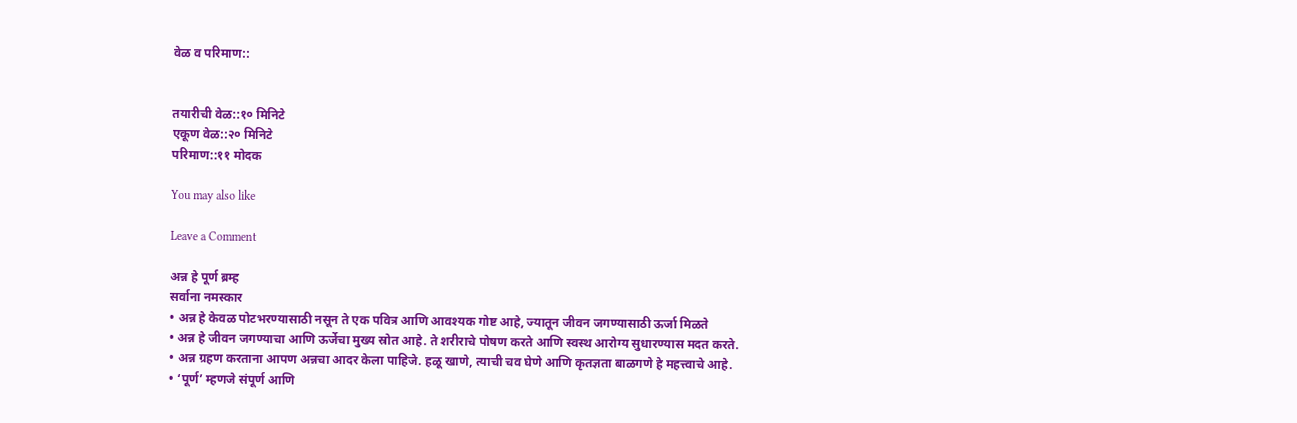वेळ व परिमाण::


तयारीची वेळ::१० मिनिटे
एकूण वेळ::२० मिनिटे
परिमाण::११ मोदक

You may also like

Leave a Comment

अन्न हे पूर्ण ब्रम्ह
सर्वाना नमस्कार
• अन्न हे केवळ पोटभरण्यासाठी नसून ते एक पवित्र आणि आवश्यक गोष्ट आहे, ज्यातून जीवन जगण्यासाठी ऊर्जा मिळते
• अन्न हे जीवन जगण्याचा आणि ऊर्जेचा मुख्य स्रोत आहे. ते शरीराचे पोषण करते आणि स्वस्थ आरोग्य सुधारण्यास मदत करते.
• अन्न ग्रहण करताना आपण अन्नचा आदर केला पाहिजे. हळू खाणे, त्याची चव घेणे आणि कृतज्ञता बाळगणे हे महत्त्वाचे आहे.
• ‘पूर्ण’ म्हणजे संपूर्ण आणि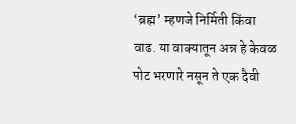‘ब्रह्म’ म्हणजे निर्मिती किंवा वाढ. या वाक्यातून अन्न हे केवळ पोट भरणारे नसून ते एक दैवी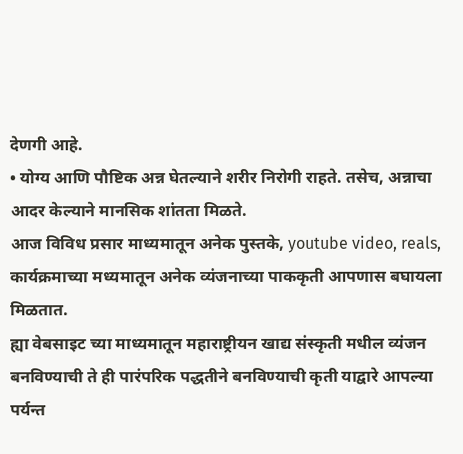देणगी आहे.
• योग्य आणि पौष्टिक अन्न घेतल्याने शरीर निरोगी राहते. तसेच, अन्नाचा आदर केल्याने मानसिक शांतता मिळते.
आज विविध प्रसार माध्यमातून अनेक पुस्तके, youtube video, reals, कार्यक्रमाच्या मध्यमातून अनेक व्यंजनाच्या पाककृती आपणास बघायला मिळतात.
ह्या वेबसाइट च्या माध्यमातून महाराष्ट्रीयन खाद्य संस्कृती मधील व्यंजन बनविण्याची ते ही पारंपरिक पद्धतीने बनविण्याची कृती याद्वारे आपल्या पर्यन्त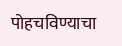पोहचविण्याचा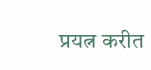प्रयत्न करीत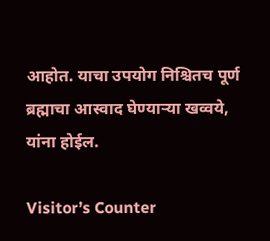आहोत. याचा उपयोग निश्चितच पूर्ण ब्रह्माचा आस्वाद घेण्याऱ्या खव्वये, यांना होईल.

Visitor’s Counter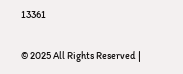13361

© 2025 All Rights Reserved |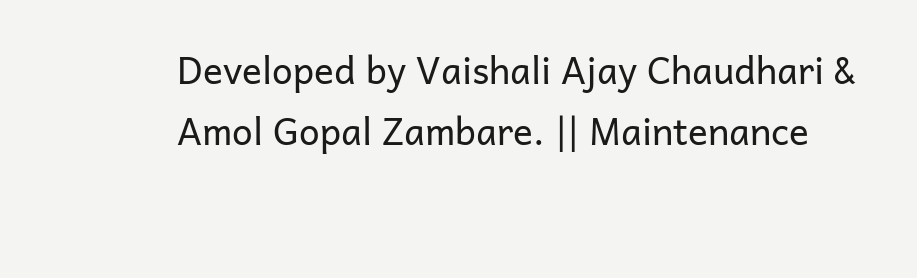Developed by Vaishali Ajay Chaudhari & Amol Gopal Zambare. || Maintenance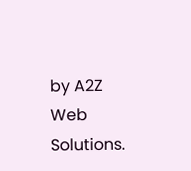by A2Z Web Solutions.